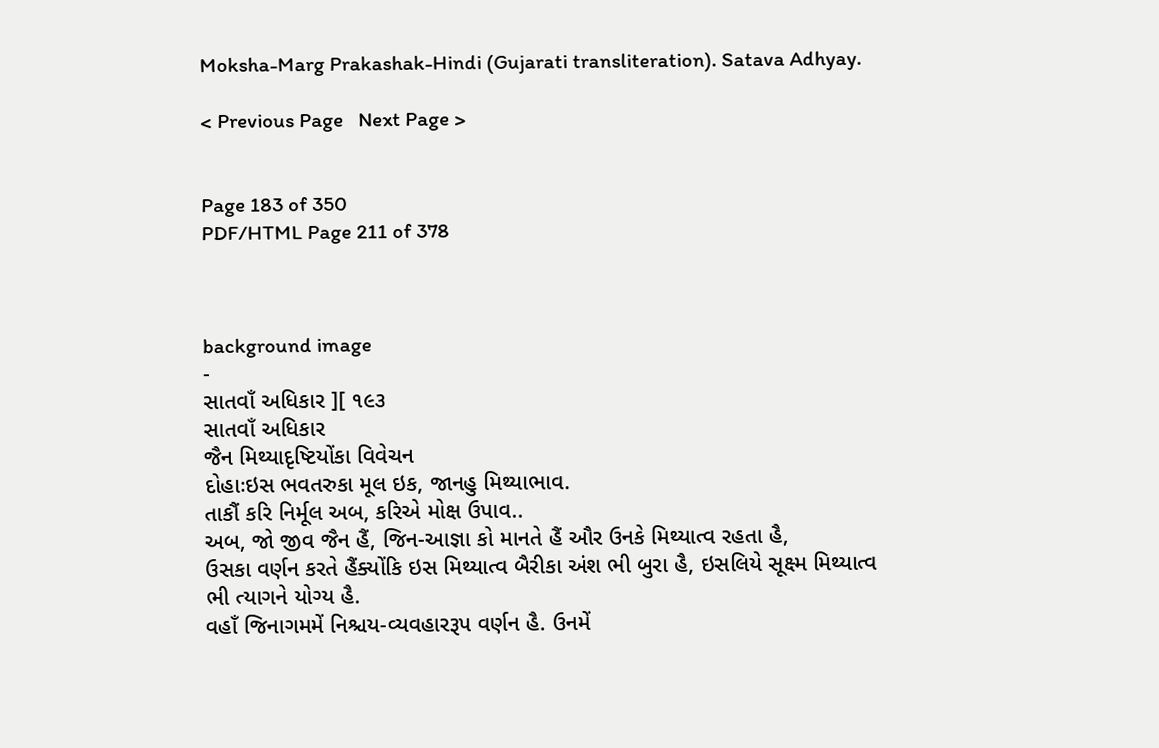Moksha-Marg Prakashak-Hindi (Gujarati transliteration). Satava Adhyay.

< Previous Page   Next Page >


Page 183 of 350
PDF/HTML Page 211 of 378



background image
-
સાતવાઁ અધિકાર ][ ૧૯૩
સાતવાઁ અધિકાર
જૈન મિથ્યાદૃષ્ટિયોંકા વિવેચન
દોહાઃઇસ ભવતરુકા મૂલ ઇક, જાનહુ મિથ્યાભાવ.
તાકૌં કરિ નિર્મૂલ અબ, કરિએ મોક્ષ ઉપાવ..
અબ, જો જીવ જૈન હૈં, જિન-આજ્ઞા કો માનતે હૈં ઔર ઉનકે મિથ્યાત્વ રહતા હૈ,
ઉસકા વર્ણન કરતે હૈંક્યોંકિ ઇસ મિથ્યાત્વ બૈરીકા અંશ ભી બુરા હૈ, ઇસલિયે સૂક્ષ્મ મિથ્યાત્વ
ભી ત્યાગને યોગ્ય હૈ.
વહાઁ જિનાગમમેં નિશ્ચય-વ્યવહારરૂપ વર્ણન હૈ. ઉનમેં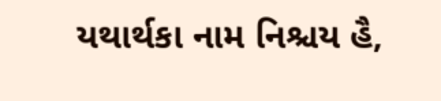યથાર્થકા નામ નિશ્ચય હૈ,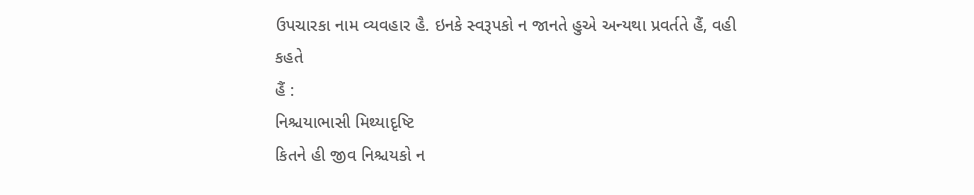ઉપચારકા નામ વ્યવહાર હૈ. ઇનકે સ્વરૂપકો ન જાનતે હુએ અન્યથા પ્રવર્તતે હૈં, વહી કહતે
હૈં :
નિશ્ચયાભાસી મિથ્યાદૃષ્ટિ
કિતને હી જીવ નિશ્ચયકો ન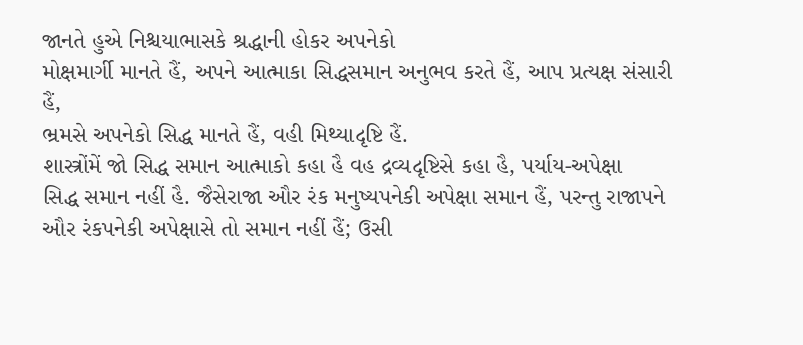જાનતે હુએ નિશ્ચયાભાસકે શ્રદ્ધાની હોકર અપનેકો
મોક્ષમાર્ગી માનતે હૈં, અપને આત્માકા સિદ્ધસમાન અનુભવ કરતે હૈં, આપ પ્રત્યક્ષ સંસારી હૈં,
ભ્રમસે અપનેકો સિદ્ધ માનતે હૈં, વહી મિથ્યાદૃષ્ટિ હૈં.
શાસ્ત્રોંમેં જો સિદ્ધ સમાન આત્માકો કહા હૈ વહ દ્રવ્યદૃષ્ટિસે કહા હૈ, પર્યાય-અપેક્ષા
સિદ્ધ સમાન નહીં હૈ. જૈસેરાજા ઔર રંક મનુષ્યપનેકી અપેક્ષા સમાન હૈં, પરન્તુ રાજાપને
ઔર રંકપનેકી અપેક્ષાસે તો સમાન નહીં હૈં; ઉસી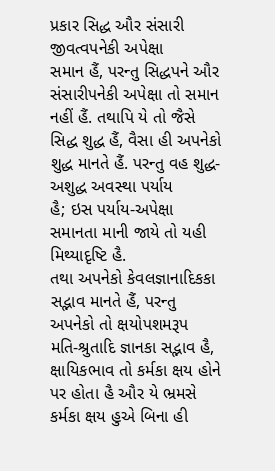પ્રકાર સિદ્ધ ઔર સંસારી જીવત્વપનેકી અપેક્ષા
સમાન હૈં, પરન્તુ સિદ્ધપને ઔર સંસારીપનેકી અપેક્ષા તો સમાન નહીં હૈં. તથાપિ યે તો જૈસે
સિદ્ધ શુદ્ધ હૈં, વૈસા હી અપનેકો શુદ્ધ માનતે હૈં. પરન્તુ વહ શુદ્ધ-અશુદ્ધ અવસ્થા પર્યાય
હૈ; ઇસ પર્યાય-અપેક્ષા સમાનતા માની જાયે તો યહી મિથ્યાદૃષ્ટિ હૈ.
તથા અપનેકો કેવલજ્ઞાનાદિકકા સદ્ભાવ માનતે હૈં, પરન્તુ અપનેકો તો ક્ષયોપશમરૂપ
મતિ-શ્રુતાદિ જ્ઞાનકા સદ્ભાવ હૈ, ક્ષાયિકભાવ તો કર્મકા ક્ષય હોને પર હોતા હૈ ઔર યે ભ્રમસે
કર્મકા ક્ષય હુએ બિના હી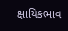ક્ષાયિકભાવ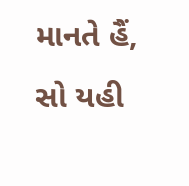માનતે હૈં, સો યહી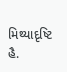મિથ્યાદૃષ્ટિ હૈ.